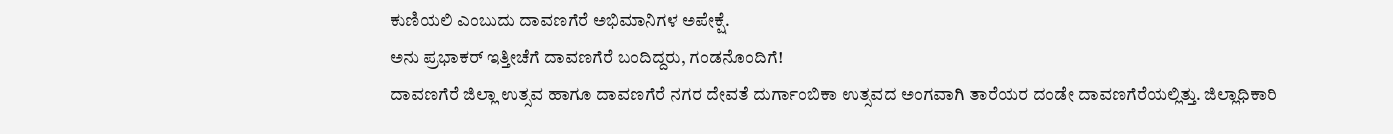ಕುಣಿಯಲಿ ಎಂಬುದು ದಾವಣಗೆರೆ ಅಭಿಮಾನಿಗಳ ಅಪೇಕ್ಷೆ.
ಅನು ಪ್ರಭಾಕರ್ ಇತ್ತೀಚೆಗೆ ದಾವಣಗೆರೆ ಬಂದಿದ್ದರು, ಗಂಡನೊಂದಿಗೆ!
ದಾವಣಗೆರೆ ಜಿಲ್ಲಾ ಉತ್ಸವ ಹಾಗೂ ದಾವಣಗೆರೆ ನಗರ ದೇವತೆ ದುರ್ಗಾಂಬಿಕಾ ಉತ್ಸವದ ಅಂಗವಾಗಿ ತಾರೆಯರ ದಂಡೇ ದಾವಣಗೆರೆಯಲ್ಲಿತ್ತು. ಜಿಲ್ಲಾಧಿಕಾರಿ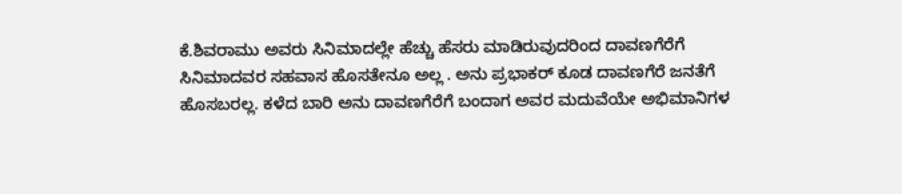ಕೆ.ಶಿವರಾಮು ಅವರು ಸಿನಿಮಾದಲ್ಲೇ ಹೆಚ್ಚು ಹೆಸರು ಮಾಡಿರುವುದರಿಂದ ದಾವಣಗೆರೆಗೆ ಸಿನಿಮಾದವರ ಸಹವಾಸ ಹೊಸತೇನೂ ಅಲ್ಲ . ಅನು ಪ್ರಭಾಕರ್ ಕೂಡ ದಾವಣಗೆರೆ ಜನತೆಗೆ ಹೊಸಬರಲ್ಲ. ಕಳೆದ ಬಾರಿ ಅನು ದಾವಣಗೆರೆಗೆ ಬಂದಾಗ ಅವರ ಮದುವೆಯೇ ಅಭಿಮಾನಿಗಳ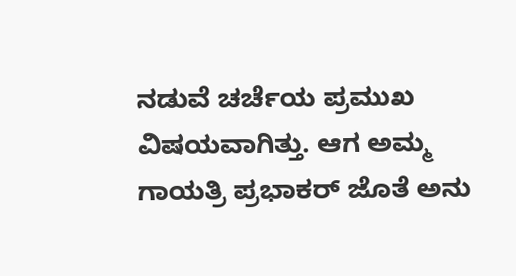ನಡುವೆ ಚರ್ಚೆಯ ಪ್ರಮುಖ ವಿಷಯವಾಗಿತ್ತು. ಆಗ ಅಮ್ಮ ಗಾಯತ್ರಿ ಪ್ರಭಾಕರ್ ಜೊತೆ ಅನು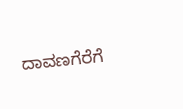ದಾವಣಗೆರೆಗೆ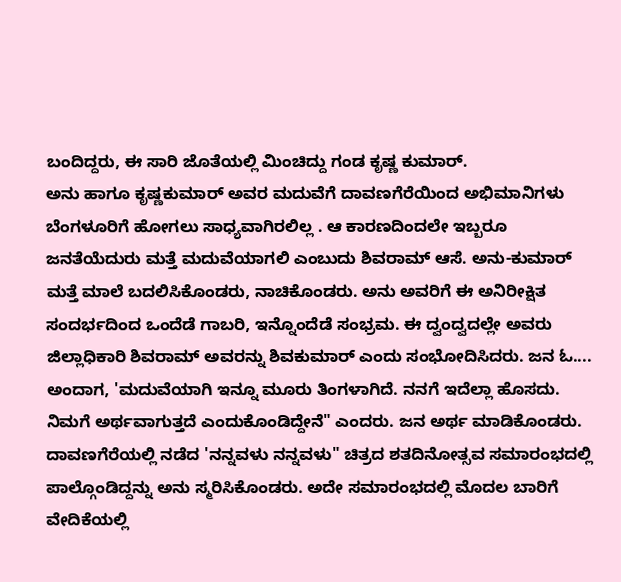ಬಂದಿದ್ದರು, ಈ ಸಾರಿ ಜೊತೆಯಲ್ಲಿ ಮಿಂಚಿದ್ದು ಗಂಡ ಕೃಷ್ಣ ಕುಮಾರ್.
ಅನು ಹಾಗೂ ಕೃಷ್ಣಕುಮಾರ್ ಅವರ ಮದುವೆಗೆ ದಾವಣಗೆರೆಯಿಂದ ಅಭಿಮಾನಿಗಳು ಬೆಂಗಳೂರಿಗೆ ಹೋಗಲು ಸಾಧ್ಯವಾಗಿರಲಿಲ್ಲ . ಆ ಕಾರಣದಿಂದಲೇ ಇಬ್ಬರೂ ಜನತೆಯೆದುರು ಮತ್ತೆ ಮದುವೆಯಾಗಲಿ ಎಂಬುದು ಶಿವರಾಮ್ ಆಸೆ. ಅನು-ಕುಮಾರ್ ಮತ್ತೆ ಮಾಲೆ ಬದಲಿಸಿಕೊಂಡರು, ನಾಚಿಕೊಂಡರು. ಅನು ಅವರಿಗೆ ಈ ಅನಿರೀಕ್ಷಿತ ಸಂದರ್ಭದಿಂದ ಒಂದೆಡೆ ಗಾಬರಿ, ಇನ್ನೊಂದೆಡೆ ಸಂಭ್ರಮ. ಈ ದ್ವಂದ್ವದಲ್ಲೇ ಅವರು ಜಿಲ್ಲಾಧಿಕಾರಿ ಶಿವರಾಮ್ ಅವರನ್ನು ಶಿವಕುಮಾರ್ ಎಂದು ಸಂಭೋದಿಸಿದರು. ಜನ ಓ.... ಅಂದಾಗ, 'ಮದುವೆಯಾಗಿ ಇನ್ನೂ ಮೂರು ತಿಂಗಳಾಗಿದೆ. ನನಗೆ ಇದೆಲ್ಲಾ ಹೊಸದು. ನಿಮಗೆ ಅರ್ಥವಾಗುತ್ತದೆ ಎಂದುಕೊಂಡಿದ್ದೇನೆ" ಎಂದರು. ಜನ ಅರ್ಥ ಮಾಡಿಕೊಂಡರು.
ದಾವಣಗೆರೆಯಲ್ಲಿ ನಡೆದ 'ನನ್ನವಳು ನನ್ನವಳು" ಚಿತ್ರದ ಶತದಿನೋತ್ಸವ ಸಮಾರಂಭದಲ್ಲಿ ಪಾಲ್ಗೊಂಡಿದ್ದನ್ನು ಅನು ಸ್ಮರಿಸಿಕೊಂಡರು. ಅದೇ ಸಮಾರಂಭದಲ್ಲಿ ಮೊದಲ ಬಾರಿಗೆ ವೇದಿಕೆಯಲ್ಲಿ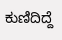ಕುಣಿದಿದ್ದೆ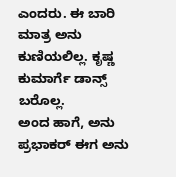ಎಂದರು. ಈ ಬಾರಿ ಮಾತ್ರ ಅನು ಕುಣಿಯಲಿಲ್ಲ. ಕೃಷ್ಣ ಕುಮಾರ್ಗೆ ಡಾನ್ಸ್ ಬರೊಲ್ಲ.
ಅಂದ ಹಾಗೆ, ಅನು ಪ್ರಭಾಕರ್ ಈಗ ಅನು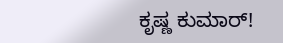ಕೃಷ್ಣ ಕುಮಾರ್!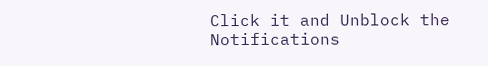Click it and Unblock the Notifications